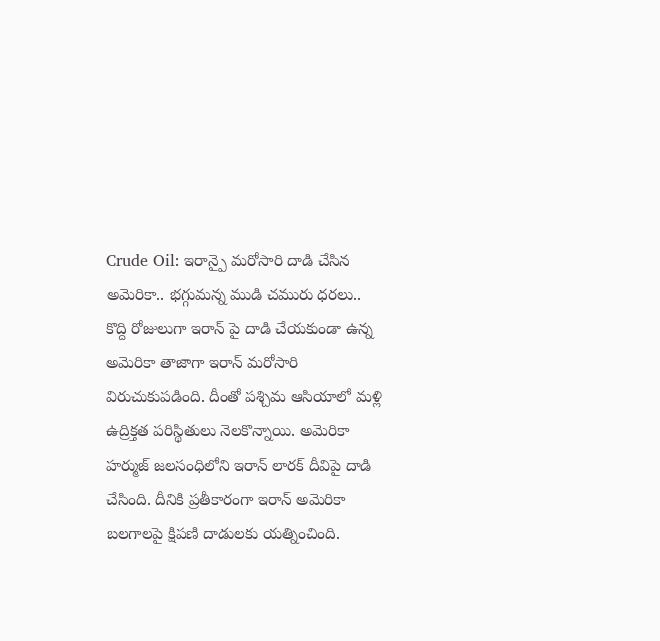Crude Oil: ఇరాన్పై మరోసారి దాడి చేసిన అమెరికా.. భగ్గుమన్న ముడి చమురు ధరలు..
కొద్ది రోజులుగా ఇరాన్ పై దాడి చేయకుండా ఉన్న అమెరికా తాజాగా ఇరాన్ మరోసారి విరుచుకుపడింది. దీంతో పశ్చిమ ఆసియాలో మళ్లి ఉద్రిక్తత పరిస్థితులు నెలకొన్నాయి. అమెరికా హర్ముజ్ జలసంధిలోని ఇరాన్ లారక్ దీవిపై దాడి చేసింది. దీనికి ప్రతీకారంగా ఇరాన్ అమెరికా బలగాలపై క్షిపణి దాడులకు యత్నించింది.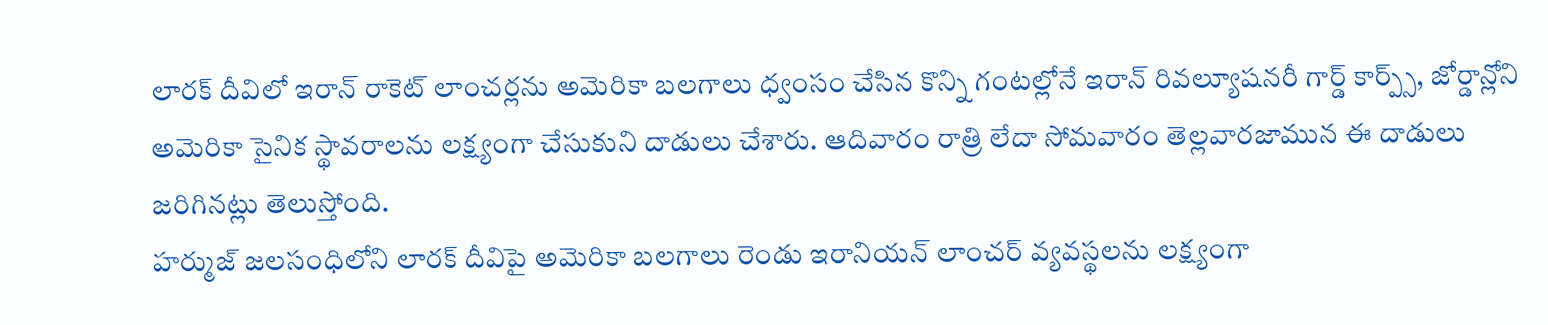లారక్ దీవిలో ఇరాన్ రాకెట్ లాంచర్లను అమెరికా బలగాలు ధ్వంసం చేసిన కొన్ని గంటల్లోనే ఇరాన్ రివల్యూషనరీ గార్డ్ కార్ప్స్, జోర్డాన్లోని అమెరికా సైనిక స్థావరాలను లక్ష్యంగా చేసుకుని దాడులు చేశారు. ఆదివారం రాత్రి లేదా సోమవారం తెల్లవారజామున ఈ దాడులు జరిగినట్లు తెలుస్తోంది.
హర్ముజ్ జలసంధిలోని లారక్ దీవిపై అమెరికా బలగాలు రెండు ఇరానియన్ లాంచర్ వ్యవస్థలను లక్ష్యంగా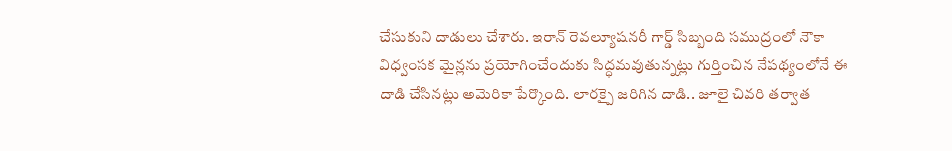చేసుకుని దాడులు చేశారు. ఇరాన్ రెవల్యూషనరీ గార్డ్ సిబ్బంది సముద్రంలో నౌకా విధ్వంసక మైన్లను ప్రయోగించేందుకు సిద్ధమవుతున్నట్లు గుర్తించిన నేపథ్యంలోనే ఈ దాడి చేసినట్లు అమెరికా పేర్కొంది. లారక్పై జరిగిన దాడి.. జూలై చివరి తర్వాత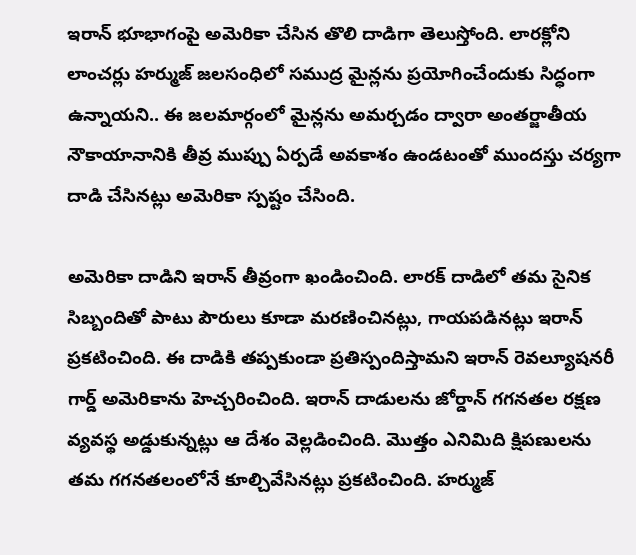ఇరాన్ భూభాగంపై అమెరికా చేసిన తొలి దాడిగా తెలుస్తోంది. లారక్లోని లాంచర్లు హర్ముజ్ జలసంధిలో సముద్ర మైన్లను ప్రయోగించేందుకు సిద్ధంగా ఉన్నాయని.. ఈ జలమార్గంలో మైన్లను అమర్చడం ద్వారా అంతర్జాతీయ నౌకాయానానికి తీవ్ర ముప్పు ఏర్పడే అవకాశం ఉండటంతో ముందస్తు చర్యగా దాడి చేసినట్లు అమెరికా స్పష్టం చేసింది.

అమెరికా దాడిని ఇరాన్ తీవ్రంగా ఖండించింది. లారక్ దాడిలో తమ సైనిక సిబ్బందితో పాటు పౌరులు కూడా మరణించినట్లు, గాయపడినట్లు ఇరాన్ ప్రకటించింది. ఈ దాడికి తప్పకుండా ప్రతిస్పందిస్తామని ఇరాన్ రెవల్యూషనరీ గార్డ్ అమెరికాను హెచ్చరించింది. ఇరాన్ దాడులను జోర్డాన్ గగనతల రక్షణ వ్యవస్థ అడ్డుకున్నట్లు ఆ దేశం వెల్లడించింది. మొత్తం ఎనిమిది క్షిపణులను తమ గగనతలంలోనే కూల్చివేసినట్లు ప్రకటించింది. హర్ముజ్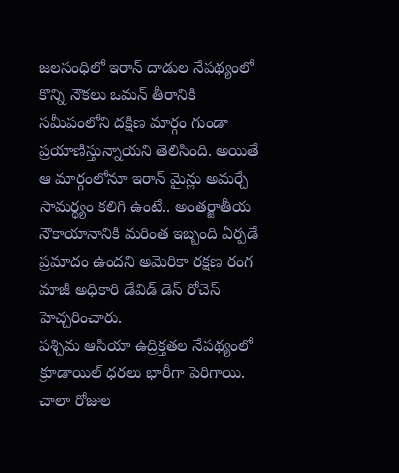జలసంధిలో ఇరాన్ దాడుల నేపథ్యంలో కొన్ని నౌకలు ఒమన్ తీరానికి సమీపంలోని దక్షిణ మార్గం గుండా ప్రయాణిస్తున్నాయని తెలిసింది. అయితే ఆ మార్గంలోనూ ఇరాన్ మైన్లు అమర్చే సామర్థ్యం కలిగి ఉంటే.. అంతర్జాతీయ నౌకాయానానికి మరింత ఇబ్బంది ఏర్పడే ప్రమాదం ఉందని అమెరికా రక్షణ రంగ మాజీ అధికారి డేవిడ్ డెస్ రోచెస్ హెచ్చరించారు.
పశ్చిమ ఆసియా ఉద్రిక్తతల నేపథ్యంలో క్రూడాయిల్ ధరలు భారీగా పెరిగాయి. చాలా రోజుల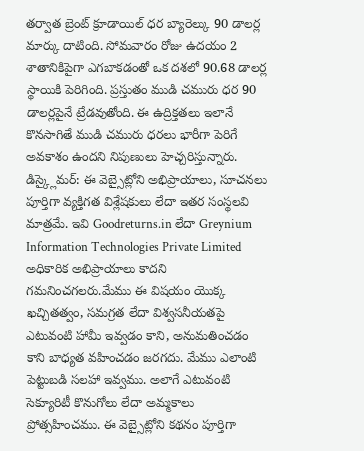తర్వాత బ్రెంట్ క్రూడాయిల్ ధర బ్యారెల్కు 90 డాలర్ల మార్కు దాటింది. సోమవారం రోజు ఉదయం 2 శాతానికిపైగా ఎగబాకడంతో ఒక దశలో 90.68 డాలర్ల స్థాయికి పెరిగింది. ప్రస్తుతం ముడి చమురు ధర 90 డాలర్లపైనే ట్రేడవుతోంది. ఈ ఉద్రిక్తతలు ఇలానే కొనసాగితే ముడి చమురు ధరలు భారీగా పెరిగే అవకాశం ఉందని నిపుణులు హెచ్చరిస్తున్నారు.
డిస్క్లైమర్: ఈ వెబ్సైట్లోని అభిప్రాయాలు, సూచనలు పూర్తిగా వ్యక్తిగత విశ్లేషకులు లేదా ఇతర సంస్థలవి మాత్రమే. ఇవి Goodreturns.in లేదా Greynium Information Technologies Private Limited అధికారిక అభిప్రాయాలు కాదని గమనించగలరు.మేము ఈ విషయం యొక్క ఖచ్చితత్వం, సమగ్రత లేదా విశ్వసనీయతపై ఎటువంటి హామీ ఇవ్వడం కాని, అనుమతించడం కాని బాధ్యత వహించడం జరగదు. మేము ఎలాంటి పెట్టుబడి సలహా ఇవ్వము. అలాగే ఎటువంటి సెక్యూరిటీ కొనుగోలు లేదా అమ్మకాలు ప్రోత్సహించము. ఈ వెబ్సైట్లోని కథనం పూర్తిగా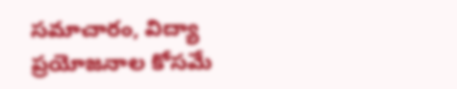సమాచారం, విద్యా ప్రయోజనాల కోసమే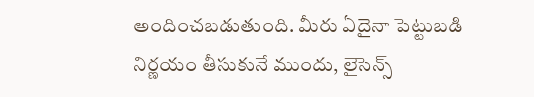అందించబడుతుంది. మీరు ఏదైనా పెట్టుబడి నిర్ణయం తీసుకునే ముందు, లైసెన్స్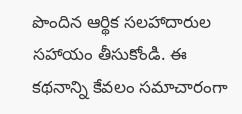పొందిన ఆర్థిక సలహాదారుల సహాయం తీసుకోండి. ఈ కథనాన్ని కేవలం సమాచారంగా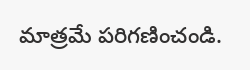మాత్రమే పరిగణించండి.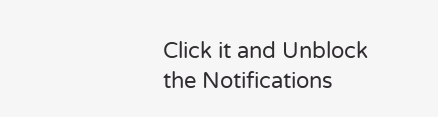Click it and Unblock the Notifications